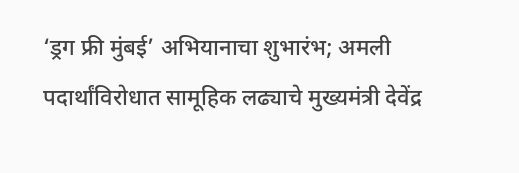‘ड्रग फ्री मुंबई’ अभियानाचा शुभारंभ; अमली पदार्थांविरोधात सामूहिक लढ्याचे मुख्यमंत्री देवेंद्र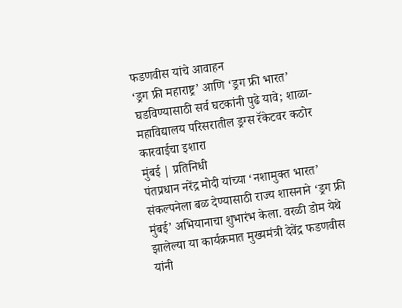फडणवीस यांचे आवाहन
‘ड्रग फ्री महाराष्ट्र’ आणि ‘ड्रग फ्री भारत’ घडविण्यासाठी सर्व घटकांनी पुढे यावे; शाळा-महाविद्यालय परिसरातील ड्रग्स रॅकेटवर कठोर कारवाईचा इशारा
मुंबई | प्रतिनिधी
पंतप्रधान नरेंद्र मोदी यांच्या ‘नशामुक्त भारत’ संकल्पनेला बळ देण्यासाठी राज्य शासनाने ‘ड्रग फ्री मुंबई’ अभियानाचा शुभारंभ केला. वरळी डोम येथे झालेल्या या कार्यक्रमात मुख्यमंत्री देवेंद्र फडणवीस यांनी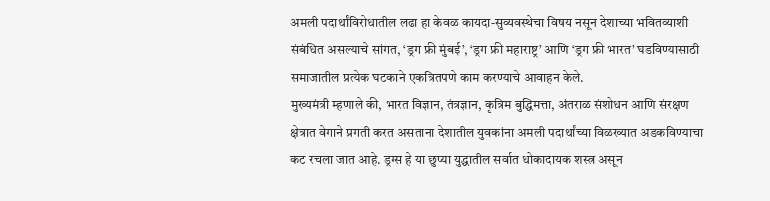अमली पदार्थांविरोधातील लढा हा केवळ कायदा-सुव्यवस्थेचा विषय नसून देशाच्या भवितव्याशी संबंधित असल्याचे सांगत, ‘ड्रग फ्री मुंबई’, ‘ड्रग फ्री महाराष्ट्र’ आणि ‘ड्रग फ्री भारत’ घडविण्यासाठी समाजातील प्रत्येक घटकाने एकत्रितपणे काम करण्याचे आवाहन केले.
मुख्यमंत्री म्हणाले की, भारत विज्ञान, तंत्रज्ञान, कृत्रिम बुद्धिमत्ता, अंतराळ संशोधन आणि संरक्षण क्षेत्रात वेगाने प्रगती करत असताना देशातील युवकांना अमली पदार्थांच्या विळख्यात अडकविण्याचा कट रचला जात आहे. ड्रग्स हे या छुप्या युद्धातील सर्वात धोकादायक शस्त्र असून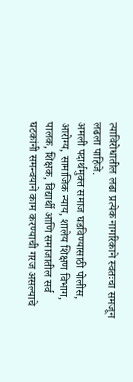त्याविरोधातील लढा प्रत्येक नागरिकाने स्वतःचा समजून लढला पाहिजे.
अमली पदार्थमुक्त समाज घडविण्यासाठी पोलीस, आरोग्य, सामाजिक न्याय, शालेय शिक्षण विभाग, पालक, शिक्षक, विद्यार्थी आणि समाजातील सर्व घटकांनी समन्वयाने काम करण्याची गरज असल्याचे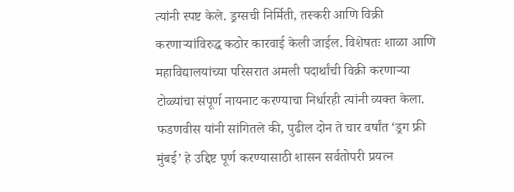त्यांनी स्पष्ट केले. ड्रग्सची निर्मिती, तस्करी आणि विक्री करणाऱ्यांविरुद्ध कठोर कारवाई केली जाईल. विशेषतः शाळा आणि महाविद्यालयांच्या परिसरात अमली पदार्थांची विक्री करणाऱ्या टोळ्यांचा संपूर्ण नायनाट करण्याचा निर्धारही त्यांनी व्यक्त केला.
फडणवीस यांनी सांगितले की, पुढील दोन ते चार वर्षांत ‘ड्रग फ्री मुंबई’ हे उद्दिष्ट पूर्ण करण्यासाठी शासन सर्वतोपरी प्रयत्न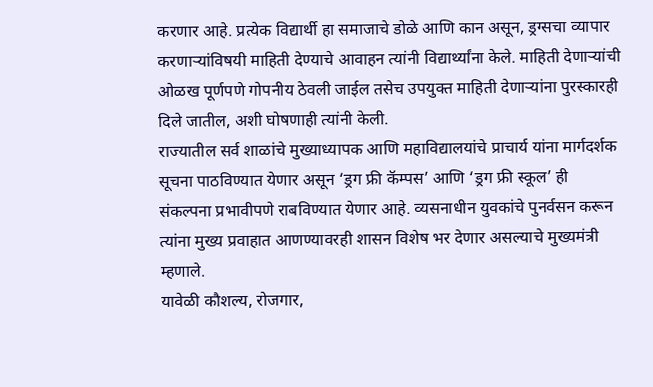करणार आहे. प्रत्येक विद्यार्थी हा समाजाचे डोळे आणि कान असून, ड्रग्सचा व्यापार करणाऱ्यांविषयी माहिती देण्याचे आवाहन त्यांनी विद्यार्थ्यांना केले. माहिती देणाऱ्यांची ओळख पूर्णपणे गोपनीय ठेवली जाईल तसेच उपयुक्त माहिती देणाऱ्यांना पुरस्कारही दिले जातील, अशी घोषणाही त्यांनी केली.
राज्यातील सर्व शाळांचे मुख्याध्यापक आणि महाविद्यालयांचे प्राचार्य यांना मार्गदर्शक सूचना पाठविण्यात येणार असून ‘ड्रग फ्री कॅम्पस’ आणि ‘ड्रग फ्री स्कूल’ ही संकल्पना प्रभावीपणे राबविण्यात येणार आहे. व्यसनाधीन युवकांचे पुनर्वसन करून त्यांना मुख्य प्रवाहात आणण्यावरही शासन विशेष भर देणार असल्याचे मुख्यमंत्री म्हणाले.
यावेळी कौशल्य, रोजगार,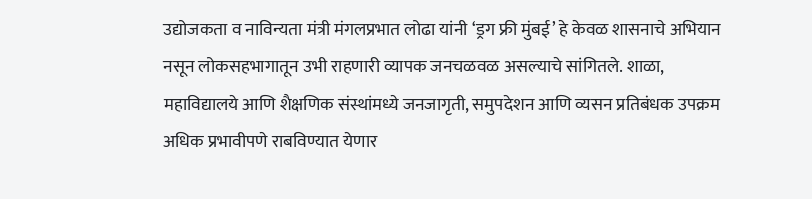उद्योजकता व नाविन्यता मंत्री मंगलप्रभात लोढा यांनी ‘ड्रग फ्री मुंबई’ हे केवळ शासनाचे अभियान नसून लोकसहभागातून उभी राहणारी व्यापक जनचळवळ असल्याचे सांगितले. शाळा, महाविद्यालये आणि शैक्षणिक संस्थांमध्ये जनजागृती, समुपदेशन आणि व्यसन प्रतिबंधक उपक्रम अधिक प्रभावीपणे राबविण्यात येणार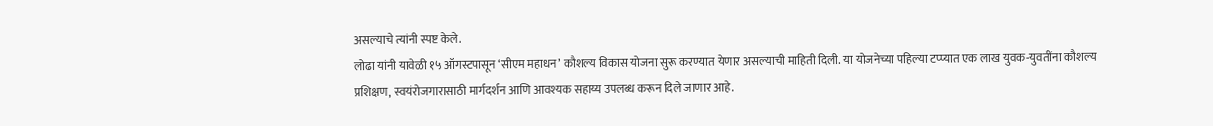असल्याचे त्यांनी स्पष्ट केले.
लोढा यांनी यावेळी १५ ऑगस्टपासून ‘सीएम महाधन’ कौशल्य विकास योजना सुरू करण्यात येणार असल्याची माहिती दिली. या योजनेच्या पहिल्या टप्प्यात एक लाख युवक-युवतींना कौशल्य प्रशिक्षण, स्वयंरोजगारासाठी मार्गदर्शन आणि आवश्यक सहाय्य उपलब्ध करून दिले जाणार आहे.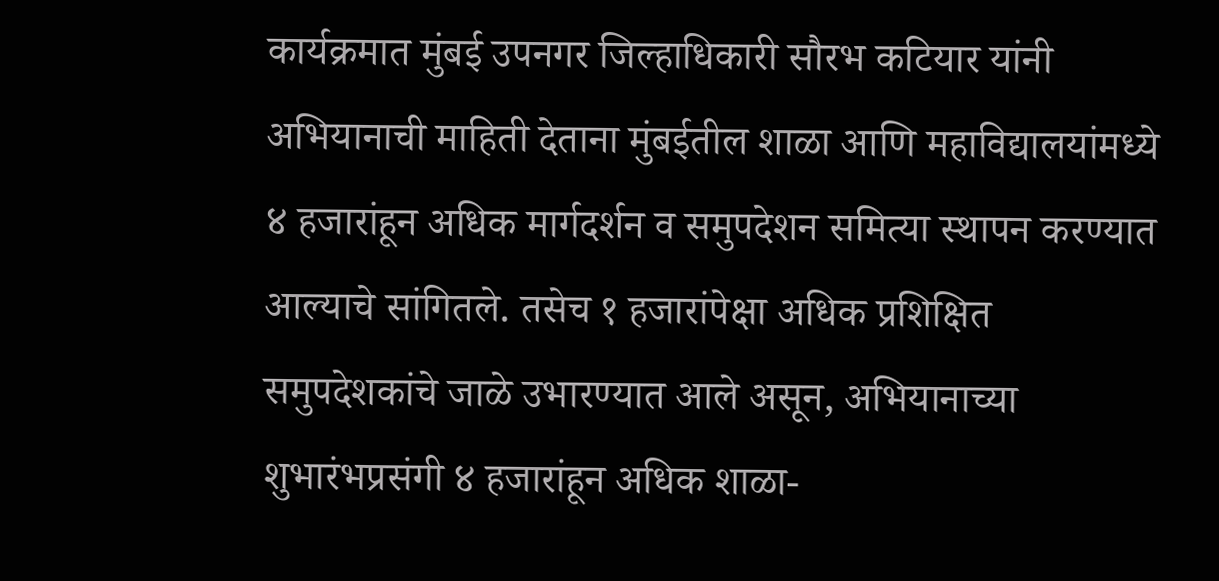कार्यक्रमात मुंबई उपनगर जिल्हाधिकारी सौरभ कटियार यांनी अभियानाची माहिती देताना मुंबईतील शाळा आणि महाविद्यालयांमध्ये ४ हजारांहून अधिक मार्गदर्शन व समुपदेशन समित्या स्थापन करण्यात आल्याचे सांगितले. तसेच १ हजारांपेक्षा अधिक प्रशिक्षित समुपदेशकांचे जाळे उभारण्यात आले असून, अभियानाच्या शुभारंभप्रसंगी ४ हजारांहून अधिक शाळा-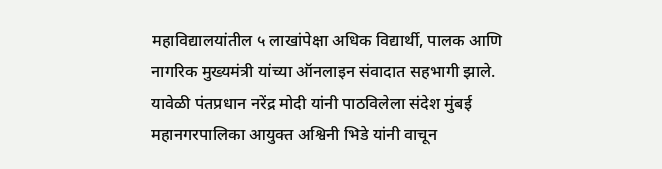महाविद्यालयांतील ५ लाखांपेक्षा अधिक विद्यार्थी, पालक आणि नागरिक मुख्यमंत्री यांच्या ऑनलाइन संवादात सहभागी झाले.
यावेळी पंतप्रधान नरेंद्र मोदी यांनी पाठविलेला संदेश मुंबई महानगरपालिका आयुक्त अश्विनी भिडे यांनी वाचून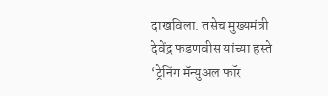दाखविला. तसेच मुख्यमंत्री देवेंद्र फडणवीस यांच्या हस्ते ‘ट्रेनिंग मॅन्युअल फॉर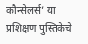कौन्सेलर्स’ या प्रशिक्षण पुस्तिकेचे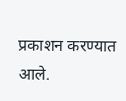प्रकाशन करण्यात आले.